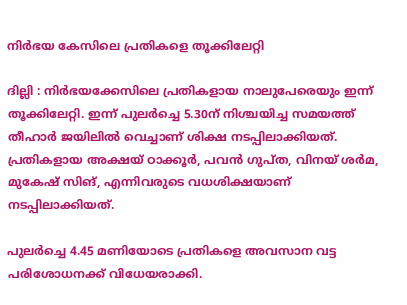നിര്‍ഭയ കേസിലെ പ്രതികളെ തൂക്കിലേറ്റി

ദില്ലി : നിര്‍ഭയക്കേസിലെ പ്രതികളായ നാലുപേരെയും ഇന്ന് തൂക്കിലേറ്റി. ഇന്ന് പുലര്‍ച്ചെ 5.30ന് നിശ്ചയിച്ച സമയത്ത് തീഹാര്‍ ജയിലില്‍ വെച്ചാണ് ശിക്ഷ നടപ്പിലാക്കിയത്. പ്രതികളായ അക്ഷയ് ഠാക്കൂര്‍, പവന്‍ ഗുപ്ത, വിനയ് ശര്‍മ, മുകേഷ് സിങ്, എന്നിവരുടെ വധശിക്ഷയാണ് നടപ്പിലാക്കിയത്.

പുലര്‍ച്ചെ 4.45 മണിയോടെ പ്രതികളെ അവസാന വട്ട പരിശോധനക്ക് വിധേയരാക്കി.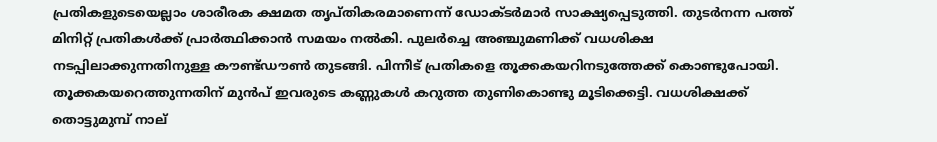പ്രതികളുടെയെല്ലാം ശാരീരക ക്ഷമത തൃപ്തികരമാണെന്ന് ഡോക്ടര്‍മാര്‍ സാക്ഷ്യപ്പെടുത്തി. തുടര്‍നന്ന പത്ത് മിനിറ്റ് പ്രതികള്‍ക്ക് പ്രാര്‍ത്ഥിക്കാന്‍ സമയം നല്‍കി. പുലര്‍ച്ചെ അഞ്ചുമണിക്ക് വധശിക്ഷ നടപ്പിലാക്കുന്നതിനുള്ള കൗണ്ട്ഡൗണ്‍ തുടങ്ങി. പിന്നീട് പ്രതികളെ തൂക്കകയറിനടുത്തേക്ക് കൊണ്ടുപോയി. തൂക്കകയറെത്തുന്നതിന് മുന്‍പ് ഇവരുടെ കണ്ണുകള്‍ കറുത്ത തുണികൊണ്ടു മൂടിക്കെട്ടി. വധശിക്ഷക്ക് തൊട്ടുമുമ്പ് നാല്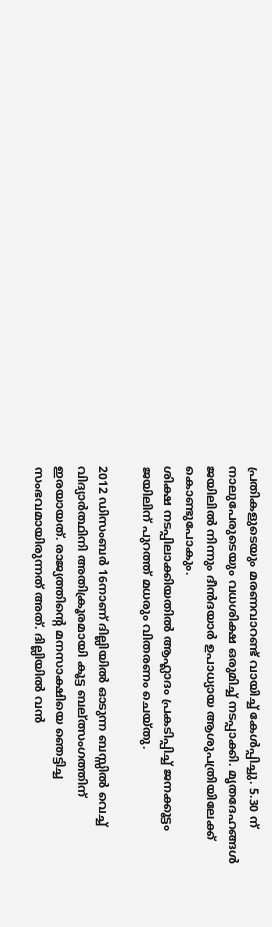പ്രതികളുടെയും മരണവാറണ്ട് വായിച്ച് കേള്‍പ്പിച്ചു. 5.30 ന് നാലുപേരുടെയും വധശിക്ഷ ഒരുമിച്ച് നടപ്പാക്കി. മൃതദേഹങ്ങള്‍ ജയിലില്‍ നിന്നും ദീന്‍ദയാര്‍ ഉപാധ്യായ ആശുപത്രിയിലേക്ക് കൊണ്ടുപോകും.
ശിക്ഷ നടപ്പിലാക്കിയതില്‍ ആഹ്ലാദം പ്രകടിപ്പിച്ച് ജനക്കൂട്ടം ജയിലിന് പുറത്ത് മധരും വിതരണം ചെയ്തു.

2012 ഡിസംബര്‍ 16നാണ് ദില്ലിയില്‍ ഓടുന്ന ബസ്സില്‍ വെച്ച് വിദ്യാര്‍ത്ഥിനി അതിക്രൂരമായി കൂട്ട ബല്ത്സംഗത്തിന് ഇരയായത്. രാജ്യത്തിന്റെ മനസാക്ഷിയെ ഞെട്ടിച്ച സംഭവമായിരുന്നത് അത്. ദില്ലിയില്‍ വന്‍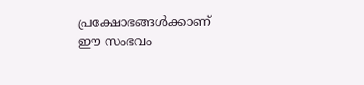പ്രക്ഷോഭങ്ങള്‍ക്കാണ് ഈ സംഭവം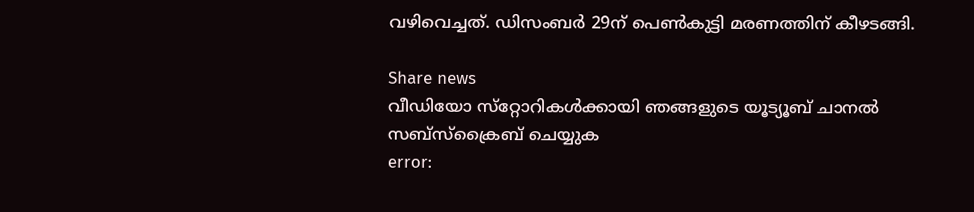വഴിവെച്ചത്. ഡിസംബര്‍ 29ന് പെണ്‍കുട്ടി മരണത്തിന് കീഴടങ്ങി.

Share news
വീഡിയോ സ്‌റ്റോറികള്‍ക്കായി ഞങ്ങളുടെ യൂട്യൂബ് ചാനല്‍ സബ്‌സ്‌ക്രൈബ് ചെയ്യുക
error: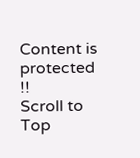Content is protected !!
Scroll to Top